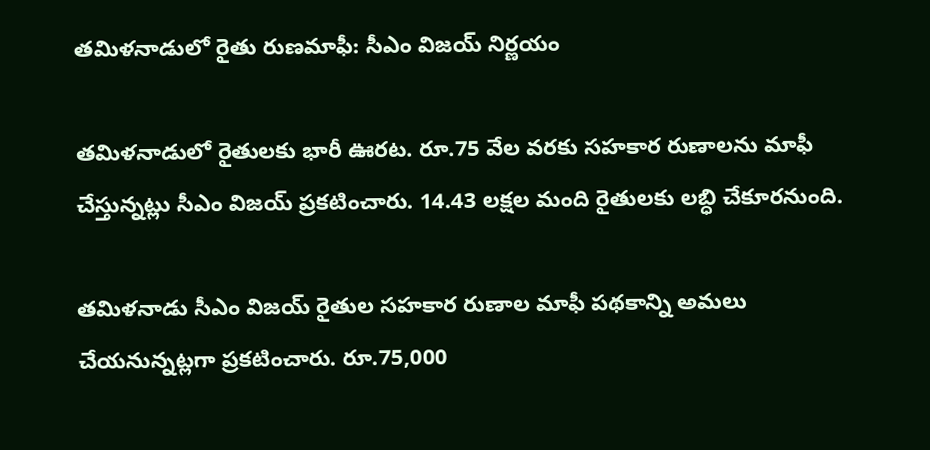తమిళనాడులో రైతు రుణమాఫీ: సీఎం విజయ్‌ నిర్ణయం

తమిళనాడులో రైతులకు భారీ ఊరట. రూ.75 వేల వరకు సహకార రుణాలను మాఫీ చేస్తున్నట్లు సీఎం విజయ్ ప్రకటించారు. 14.43 లక్షల మంది రైతులకు లబ్ధి చేకూరనుంది.

తమిళనాడు సీఎం విజయ్ రైతుల సహకార రుణాల మాఫీ పథకాన్ని అమలు చేయనున్నట్లగా ప్రకటించారు. రూ.75,000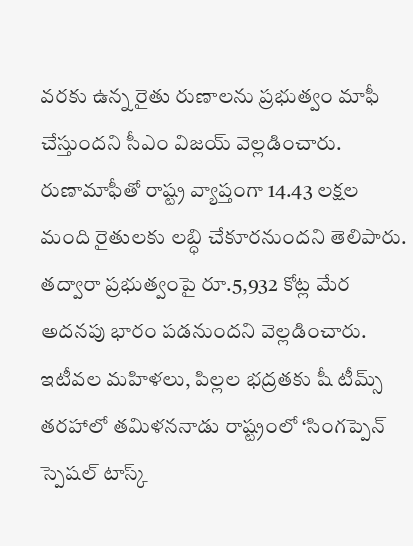వరకు ఉన్న రైతు రుణాలను ప్రభుత్వం మాఫీ చేస్తుందని సీఎం విజయ్ వెల్లడించారు. రుణామాఫీతో రాష్ట్ర వ్యాప్తంగా 14.43 లక్షల మంది రైతులకు లబ్ధి చేకూరనుందని తెలిపారు. తద్వారా ప్రభుత్వంపై రూ.5,932 కోట్ల మేర అదనపు భారం పడనుందని వెల్లడించారు. ఇటీవల మహిళలు, పిల్లల భద్రతకు షీ టీమ్స్ తరహాలో తమిళననాడు రాష్ట్రంలో ‘సింగప్పెన్‌ స్పెషల్ టాస్క్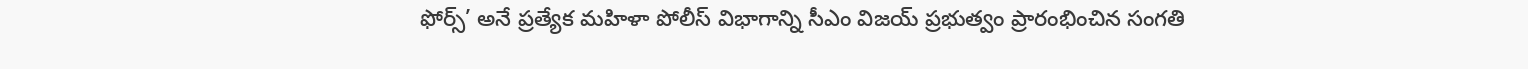ఫోర్స్’ అనే ప్రత్యేక మహిళా పోలీస్‌ విభాగాన్ని సీఎం విజయ్ ప్రభుత్వం ప్రారంభించిన సంగతి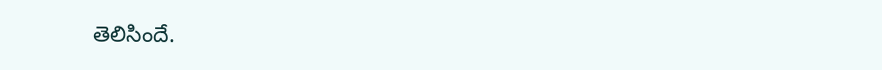తెలిసిందే.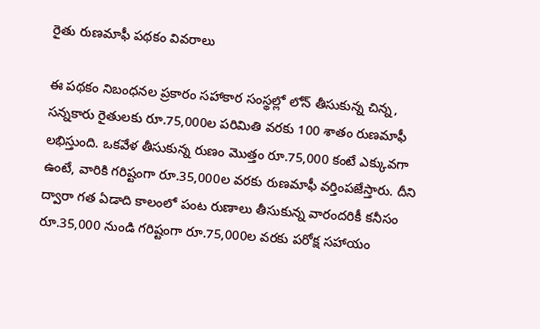రైతు రుణమాఫీ పథకం వివరాలు

ఈ పథకం నిబంధనల ప్రకారం సహాకార సంస్థల్లో లోన్‌ తీసుకున్న చిన్న, సన్నకారు రైతులకు రూ.75,000ల పరిమితి వరకు 100 శాతం రుణమాఫీ లభిస్తుంది. ఒకవేళ తీసుకున్న రుణం మొత్తం రూ.75,000 కంటే ఎక్కువగా ఉంటే, వారికి గరిష్టంగా రూ.35,000ల వరకు రుణమాఫీ వర్తింపజేస్తారు. దీని ద్వారా గత ఏడాది కాలంలో పంట రుణాలు తీసుకున్న వారందరికీ కనీసం రూ.35,000 నుండి గరిష్టంగా రూ.75,000ల వరకు పరోక్ష సహాయం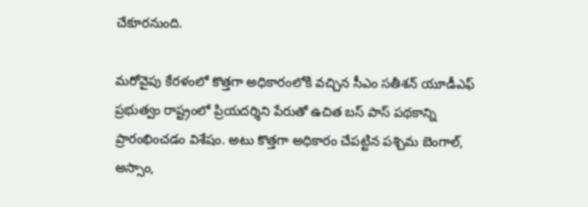చేకూరనుంది.

మరోవైపు కేరళంలో కొత్తగా అధికారంలోకి వచ్చిన సీఎం సతీశన్ యూడీఎఫ్ ప్రభుత్వం రాష్ట్రంలో ప్రియదర్శిని పేరుతో ఉచిత బస్ పాస్ పథకాన్ని ప్రారంభించడం విశేషం. అటు కొత్తగా అధికారం చేపట్టిన పశ్చిమ బెంగాల్, అస్సాం,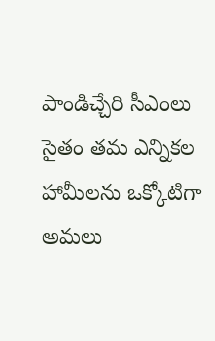పాండిచ్చేరి సీఎంలు సైతం తమ ఎన్నికల హామీలను ఒక్కోటిగా అమలు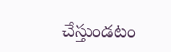చేస్తుండటం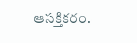ఆసక్తికరం.